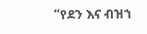“የደን እና ብዝኀ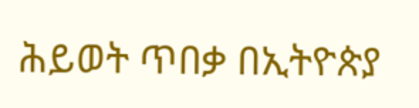ሕይወት ጥበቃ በኢትዮጵያ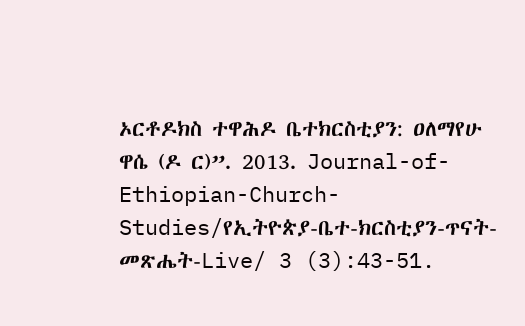ኦርቶዶክስ ተዋሕዶ ቤተክርስቲያን: ዐለማየሁ ዋሴ (ዶ ር)”. 2013. Journal-of-Ethiopian-Church-Studies/የኢትዮጵያ-ቤተ-ክርስቲያን-ጥናት-መጽሔት-Live/ 3 (3):43-51.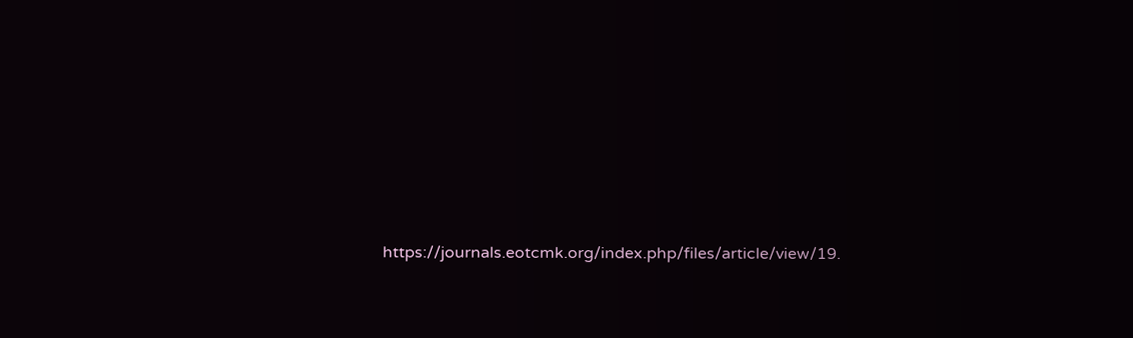https://journals.eotcmk.org/index.php/files/article/view/19.